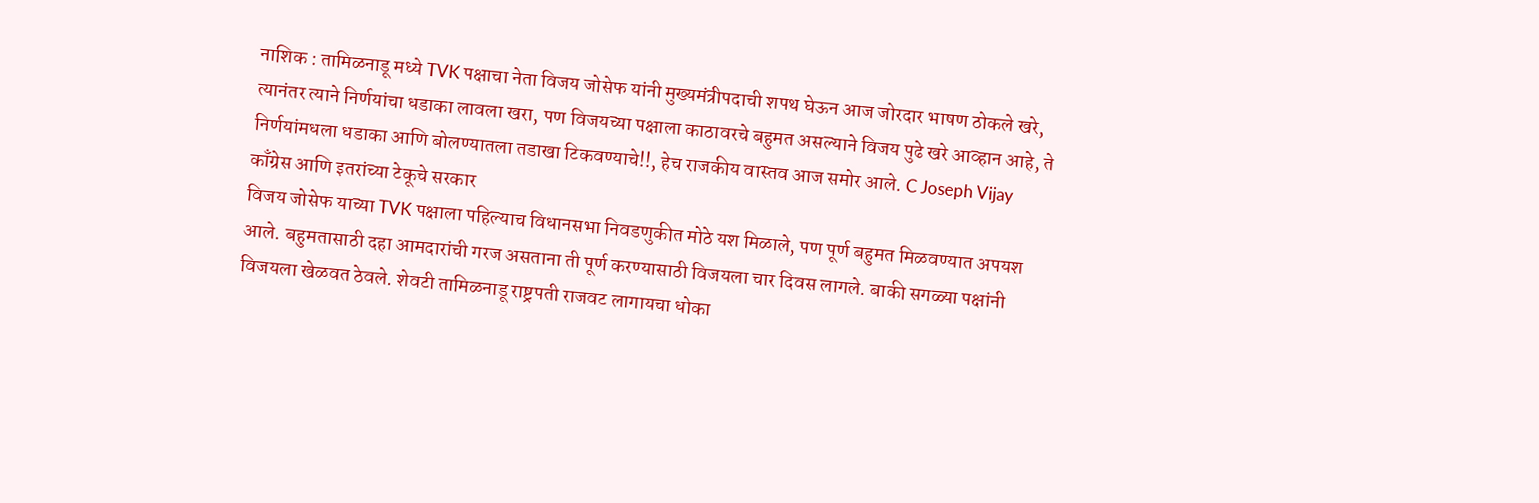नाशिक : तामिळनाडू मध्ये TVK पक्षाचा नेता विजय जोसेफ यांनी मुख्यमंत्रीपदाची शपथ घेऊन आज जोरदार भाषण ठोकले खरे, त्यानंतर त्याने निर्णयांचा धडाका लावला खरा, पण विजयच्या पक्षाला काठावरचे बहुमत असल्याने विजय पुढे खरे आव्हान आहे, ते निर्णयांमधला धडाका आणि बोलण्यातला तडाखा टिकवण्याचे!!, हेच राजकीय वास्तव आज समोर आले. C Joseph Vijay
काँग्रेस आणि इतरांच्या टेकूचे सरकार
विजय जोसेफ याच्या TVK पक्षाला पहिल्याच विधानसभा निवडणुकीत मोठे यश मिळाले, पण पूर्ण बहुमत मिळवण्यात अपयश आले. बहुमतासाठी दहा आमदारांची गरज असताना ती पूर्ण करण्यासाठी विजयला चार दिवस लागले. बाकी सगळ्या पक्षांनी विजयला खेळवत ठेवले. शेवटी तामिळनाडू राष्ट्रपती राजवट लागायचा धोका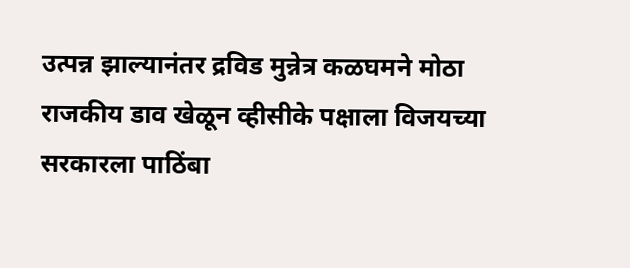उत्पन्न झाल्यानंतर द्रविड मुन्नेत्र कळघमने मोठा राजकीय डाव खेळून व्हीसीके पक्षाला विजयच्या सरकारला पाठिंबा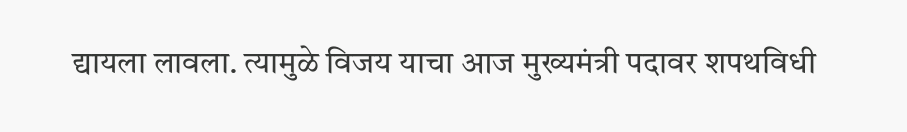द्यायला लावला. त्यामुळे विजय याचा आज मुख्यमंत्री पदावर शपथविधी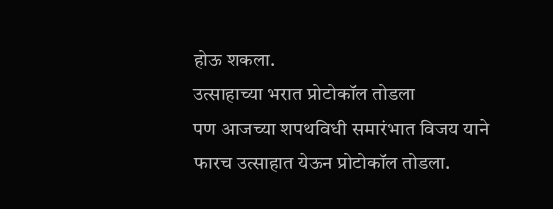होऊ शकला.
उत्साहाच्या भरात प्रोटोकॉल तोडला
पण आजच्या शपथविधी समारंभात विजय याने फारच उत्साहात येऊन प्रोटोकॉल तोडला.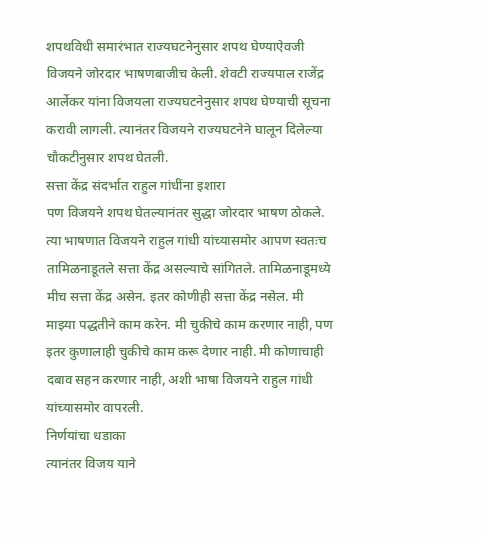शपथविधी समारंभात राज्यघटनेनुसार शपथ घेण्याऐवजी विजयने जोरदार भाषणबाजीच केली. शेवटी राज्यपाल राजेंद्र आर्लेकर यांना विजयला राज्यघटनेनुसार शपथ घेण्याची सूचना करावी लागली. त्यानंतर विजयने राज्यघटनेने घालून दिलेल्या चौकटीनुसार शपथ घेतली.
सत्ता केंद्र संदर्भात राहुल गांधींना इशारा
पण विजयने शपथ घेतल्यानंतर सुद्धा जोरदार भाषण ठोकले. त्या भाषणात विजयने राहुल गांधी यांच्यासमोर आपण स्वतःच तामिळनाडूतले सत्ता केंद्र असल्याचे सांगितले. तामिळनाडूमध्ये मीच सत्ता केंद्र असेन. इतर कोणीही सत्ता केंद्र नसेल. मी माझ्या पद्धतीने काम करेन. मी चुकीचे काम करणार नाही, पण इतर कुणालाही चुकीचे काम करू देणार नाही. मी कोणाचाही दबाव सहन करणार नाही, अशी भाषा विजयने राहुल गांधी यांच्यासमोर वापरली.
निर्णयांचा धडाका
त्यानंतर विजय याने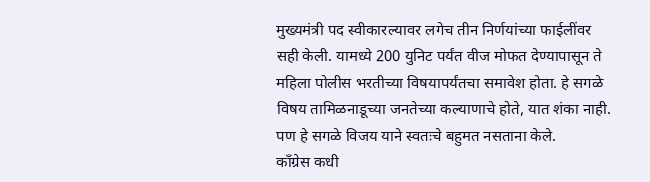मुख्यमंत्री पद स्वीकारल्यावर लगेच तीन निर्णयांच्या फाईलींवर सही केली. यामध्ये 200 युनिट पर्यंत वीज मोफत देण्यापासून ते महिला पोलीस भरतीच्या विषयापर्यंतचा समावेश होता. हे सगळे विषय तामिळनाडूच्या जनतेच्या कल्याणाचे होते, यात शंका नाही. पण हे सगळे विजय याने स्वतःचे बहुमत नसताना केले.
काँग्रेस कधी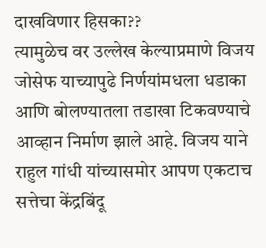दाखविणार हिसका??
त्यामुळेच वर उल्लेख केल्याप्रमाणे विजय जोसेफ याच्यापुढे निर्णयांमधला धडाका आणि बोलण्यातला तडाखा टिकवण्याचे आव्हान निर्माण झाले आहे. विजय याने राहुल गांधी यांच्यासमोर आपण एकटाच सत्तेचा केंद्रबिंदू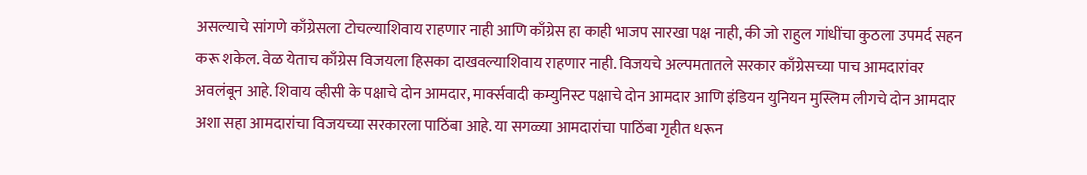असल्याचे सांगणे काँग्रेसला टोचल्याशिवाय राहणार नाही आणि काँग्रेस हा काही भाजप सारखा पक्ष नाही, की जो राहुल गांधींचा कुठला उपमर्द सहन करू शकेल. वेळ येताच काँग्रेस विजयला हिसका दाखवल्याशिवाय राहणार नाही. विजयचे अल्पमतातले सरकार काँग्रेसच्या पाच आमदारांवर अवलंबून आहे. शिवाय व्हीसी के पक्षाचे दोन आमदार, मार्क्सवादी कम्युनिस्ट पक्षाचे दोन आमदार आणि इंडियन युनियन मुस्लिम लीगचे दोन आमदार अशा सहा आमदारांचा विजयच्या सरकारला पाठिंबा आहे. या सगळ्या आमदारांचा पाठिंबा गृहीत धरून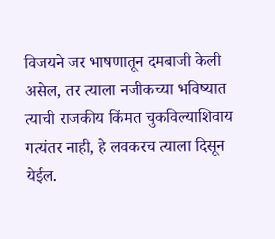विजयने जर भाषणातून दमबाजी केली असेल, तर त्याला नजीकच्या भविष्यात त्याची राजकीय किंमत चुकविल्याशिवाय गत्यंतर नाही, हे लवकरच त्याला दिसून येईल.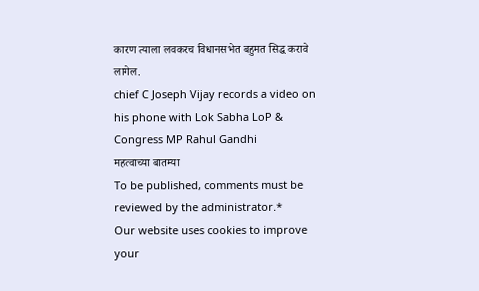कारण त्याला लवकरच विधानसभेत बहुमत सिद्ध करावे लागेल.
chief C Joseph Vijay records a video on his phone with Lok Sabha LoP & Congress MP Rahul Gandhi
महत्वाच्या बातम्या
To be published, comments must be reviewed by the administrator.*
Our website uses cookies to improve your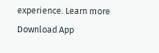experience. Learn more
Download App